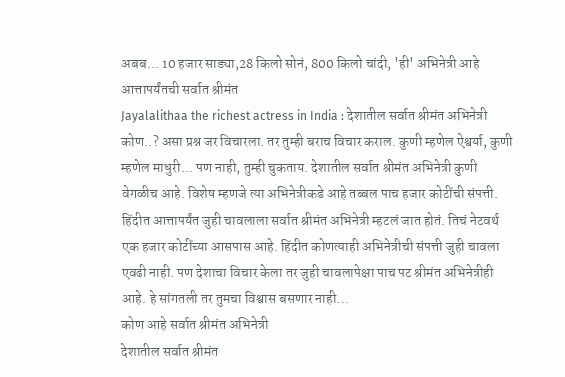अबब... 10 हजार साड्या,28 किलो सोनं, 800 किलो चांदी, 'ही' अभिनेत्री आहे आत्तापर्यंतची सर्वात श्रीमंत
Jayalalithaa the richest actress in India : देशातील सर्वात श्रीमंत अभिनेत्री कोण..? असा प्रश्न जर विचारला. तर तुम्ही बराच विचार कराल. कुणी म्हणेल ऐश्वर्या, कुणी म्हणेल माधुरी... पण नाही, तुम्ही चुकताय. देशातील सर्वात श्रीमंत अभिनेत्री कुणी वेगळीच आहे. विशेष म्हणजे त्या अभिनेत्रीकडे आहे तब्बल पाच हजार कोटींची संपत्ती. हिंदीत आत्तापर्यंत जुही चावलाला सर्वात श्रीमंत अभिनेत्री म्हटलं जात होतं. तिचं नेटवर्थ एक हजार कोटींच्या आसपास आहे. हिंदीत कोणत्याही अभिनेत्रीची संपत्ती जुही चावला एवढी नाही. पण देशाचा विचार केला तर जुही चावलापेक्षा पाच पट श्रीमंत अभिनेत्रीही आहे. हे सांगतली तर तुमचा विश्वास बसणार नाही...
कोण आहे सर्वात श्रीमंत अभिनेत्री
देशातील सर्वात श्रीमंत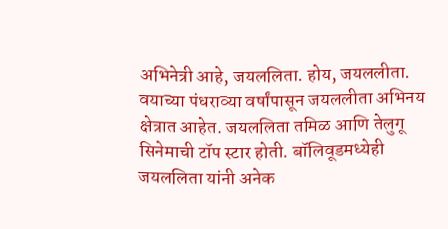अभिनेत्री आहे, जयललिता. होय, जयललीता. वयाच्या पंधराव्या वर्षांपासून जयललीता अभिनय क्षेत्रात आहेत. जयललिता तमिळ आणि तेलुगू सिनेमाची टॉप स्टार होती. बॉलिवूडमध्येही जयललिता यांनी अनेक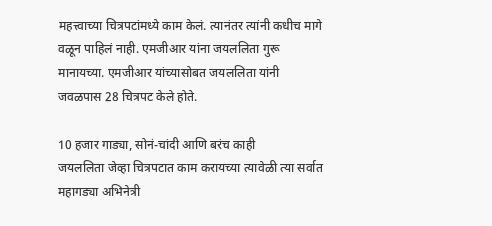महत्त्वाच्या चित्रपटांमध्ये काम केलं. त्यानंतर त्यांनी कधीच मागे वळून पाहिलं नाही. एमजीआर यांना जयललिता गुरू मानायच्या. एमजीआर यांच्यासोबत जयललिता यांनी जवळपास 28 चित्रपट केले होते.

10 हजार गाड्या, सोनं-चांदी आणि बरंच काही
जयललिता जेव्हा चित्रपटात काम करायच्या त्यावेळी त्या सर्वात महागड्या अभिनेत्री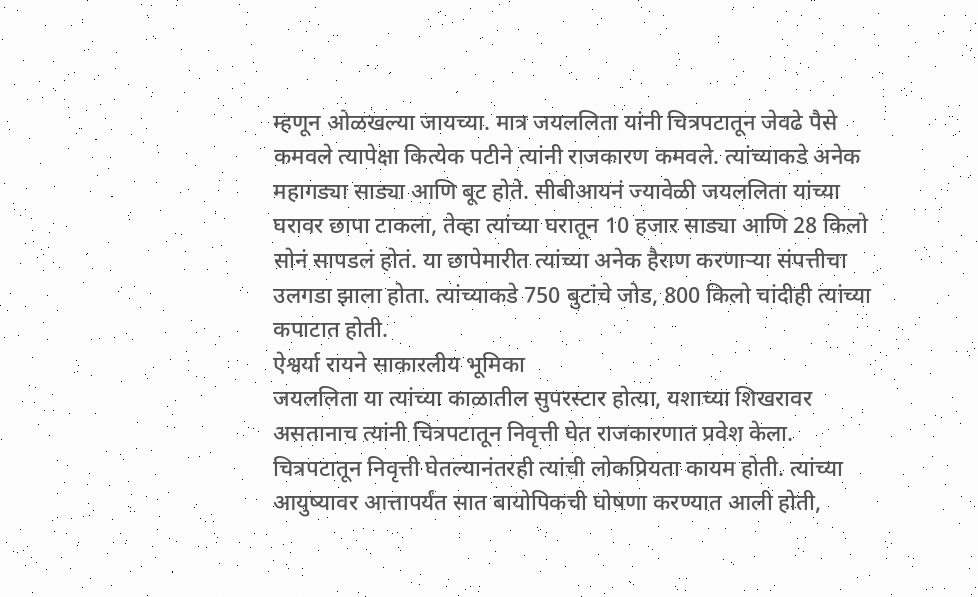म्हणून ओळखल्या जायच्या. मात्र जयललिता यांनी चित्रपटातून जेवढे पैसे कमवले त्यापेक्षा कित्येक पटीने त्यांनी राजकारण कमवले. त्यांच्याकडे अनेक महागड्या साड्या आणि बूट होते. सीबीआयनं ज्यावेळी जयललिता यांच्या घरावर छापा टाकला, तेव्हा त्यांच्या घरातून 10 हजार साड्या आणि 28 किलो सोनं सापडलं होतं. या छापेमारीत त्यांच्या अनेक हैराण करणाऱ्या संपत्तीचा उलगडा झाला होता. त्यांच्याकडे 750 बुटांचे जोड, 800 किलो चांदीही त्यांच्या कपाटात होती.
ऐश्वर्या रायने साकारलीय भूमिका
जयललिता या त्यांच्या काळातील सुपरस्टार होत्या, यशाच्या शिखरावर असतानाच त्यांनी चित्रपटातून निवृत्ती घेत राजकारणात प्रवेश केला. चित्रपटातून निवृत्ती घेतल्यानंतरही त्यांची लोकप्रियता कायम होती. त्यांच्या आयुष्यावर आत्तापर्यंत सात बायोपिकची घोषणा करण्यात आली होती,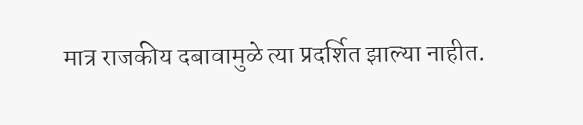मात्र राजकीय दबावामुळे त्या प्रदर्शित झाल्या नाहीत.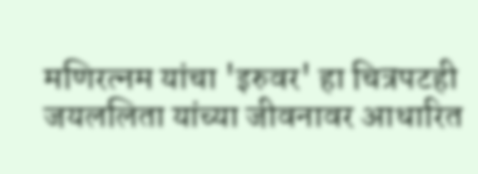मणिरत्नम यांचा 'इरुवर' हा चित्रपटही जयललिता यांच्या जीवनावर आधारित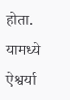होता. यामध्ये ऐश्वर्या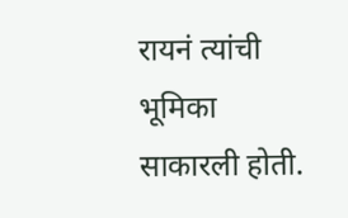रायनं त्यांची भूमिका साकारली होती.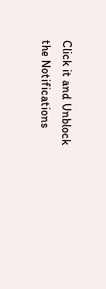Click it and Unblock the Notifications